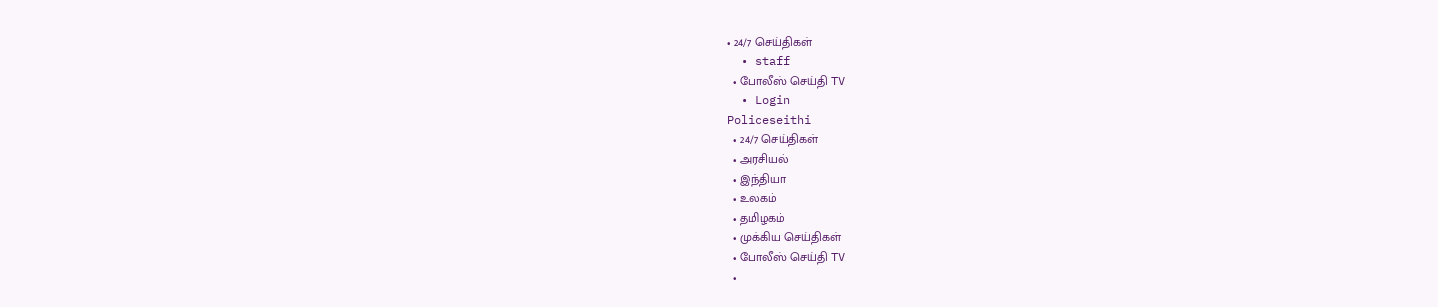• 24/7 செய்திகள்
  • staff
  • போலீஸ் செய்தி TV
  • Login
Policeseithi
  • 24/7 செய்திகள்
  • அரசியல்
  • இந்தியா
  • உலகம்
  • தமிழகம்
  • முக்கிய செய்திகள்
  • போலீஸ் செய்தி TV
  •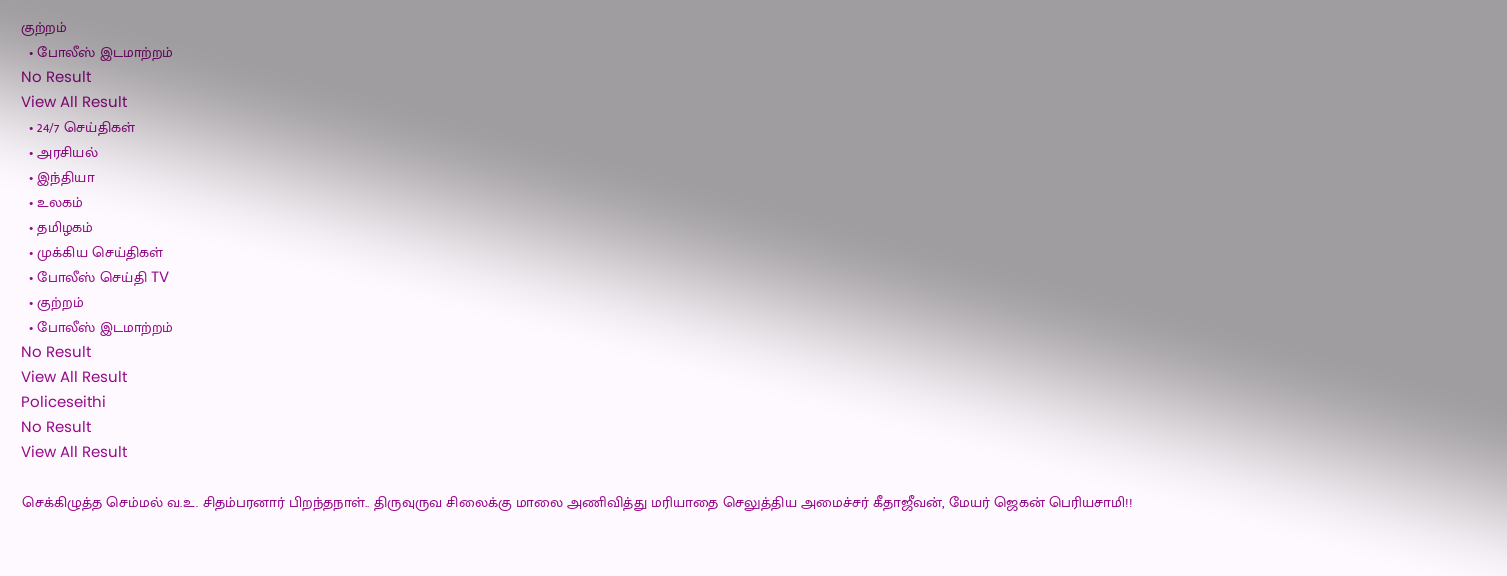குற்றம்
  • போலீஸ் இடமாற்றம்
No Result
View All Result
  • 24/7 செய்திகள்
  • அரசியல்
  • இந்தியா
  • உலகம்
  • தமிழகம்
  • முக்கிய செய்திகள்
  • போலீஸ் செய்தி TV
  • குற்றம்
  • போலீஸ் இடமாற்றம்
No Result
View All Result
Policeseithi
No Result
View All Result

செக்கிழுத்த செம்மல் வ.உ. சிதம்பரனார் பிறந்தநாள்.. திருவுருவ சிலைக்கு மாலை அணிவித்து மரியாதை செலுத்திய அமைச்சர் கீதாஜீவன், மேயர் ஜெகன் பெரியசாமி!!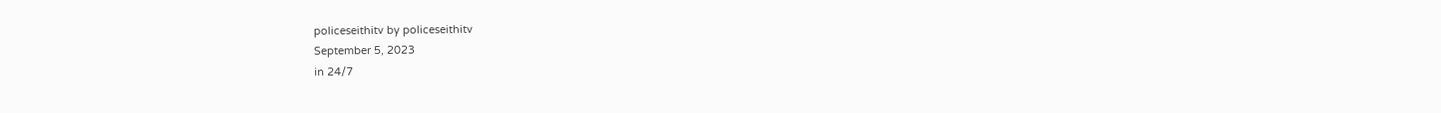policeseithitv by policeseithitv
September 5, 2023
in 24/7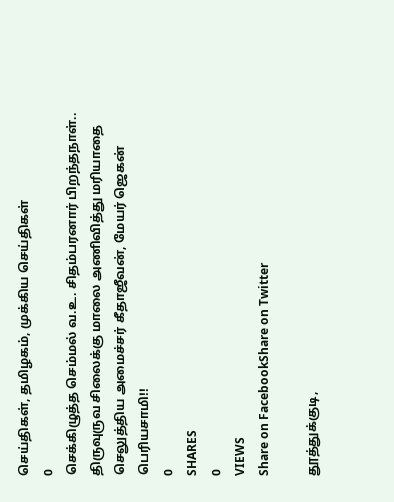செய்திகள், தமிழகம், முக்கிய செய்திகள்
0
செக்கிழுத்த செம்மல் வ.உ. சிதம்பரனார் பிறந்தநாள்.. திருவுருவ சிலைக்கு மாலை அணிவித்து மரியாதை செலுத்திய அமைச்சர் கீதாஜீவன், மேயர் ஜெகன் பெரியசாமி!!
0
SHARES
0
VIEWS
Share on FacebookShare on Twitter

தூத்துக்குடி,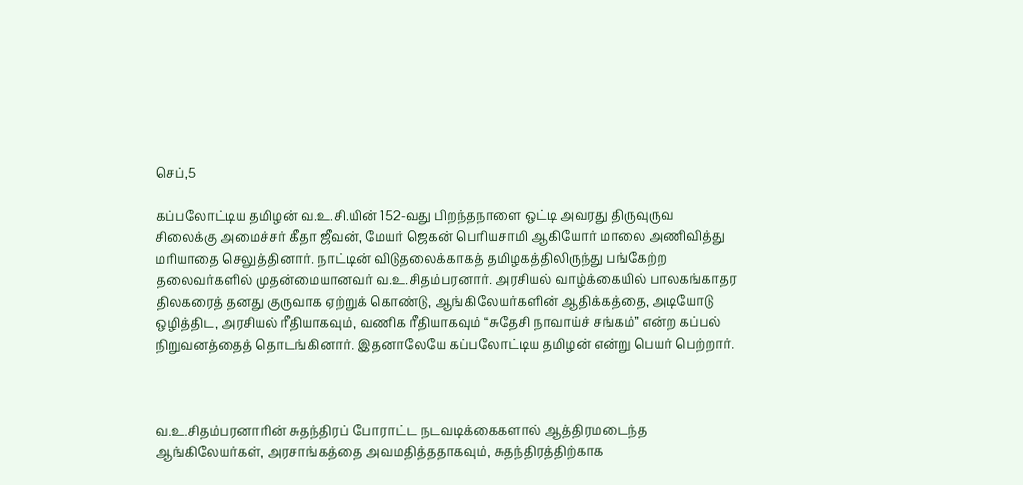செப்,5

கப்பலோட்டிய தமிழன் வ.உ.சி.யின் 152-வது பிறந்தநாளை ஒட்டி அவரது திருவுருவ சிலைக்கு அமைச்சர் கீதா ஜீவன், மேயர் ஜெகன் பெரியசாமி ஆகியோர் மாலை அணிவித்து மரியாதை செலுத்தினார். நாட்டின் விடுதலைக்காகத் தமிழகத்திலிருந்து பங்கேற்ற தலைவர்களில் முதன்மையானவர் வ.உ.சிதம்பரனார். அரசியல் வாழ்க்கையில் பாலகங்காதர திலகரைத் தனது குருவாக ஏற்றுக் கொண்டு, ஆங்கிலேயர்களின் ஆதிக்கத்தை, அடியோடு ஒழித்திட, அரசியல் ரீதியாகவும், வணிக ரீதியாகவும் “சுதேசி நாவாய்ச் சங்கம்” என்ற கப்பல் நிறுவனத்தைத் தொடங்கினார். இதனாலேயே கப்பலோட்டிய தமிழன் என்று பெயர் பெற்றார்.



வ.உ.சிதம்பரனாரின் சுதந்திரப் போராட்ட நடவடிக்கைகளால் ஆத்திரமடைந்த ஆங்கிலேயர்கள், அரசாங்கத்தை அவமதித்ததாகவும், சுதந்திரத்திற்காக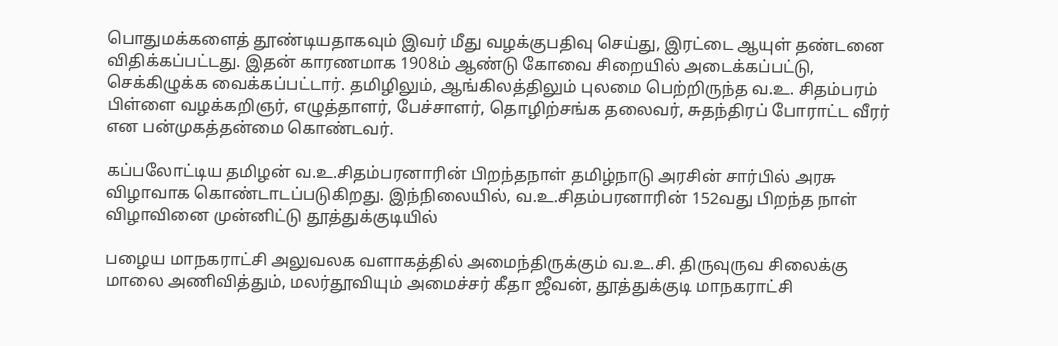பொதுமக்களைத் தூண்டியதாகவும் இவர் மீது வழக்குபதிவு செய்து, இரட்டை ஆயுள் தண்டனை விதிக்கப்பட்டது. இதன் காரணமாக 1908ம் ஆண்டு கோவை சிறையில் அடைக்கப்பட்டு, செக்கிழுக்க வைக்கப்பட்டார். தமிழிலும், ஆங்கிலத்திலும் புலமை பெற்றிருந்த வ.உ. சிதம்பரம் பிள்ளை வழக்கறிஞர், எழுத்தாளர், பேச்சாளர், தொழிற்சங்க தலைவர், சுதந்திரப் போராட்ட வீரர் என பன்முகத்தன்மை கொண்டவர்.

கப்பலோட்டிய தமிழன் வ.உ.சிதம்பரனாரின் பிறந்தநாள் தமிழ்நாடு அரசின் சார்பில் அரசு விழாவாக கொண்டாடப்படுகிறது. இந்நிலையில், வ.உ.சிதம்பரனாரின் 152வது பிறந்த நாள் விழாவினை முன்னிட்டு தூத்துக்குடியில்

பழைய மாநகராட்சி அலுவலக வளாகத்தில் அமைந்திருக்கும் வ.உ.சி. திருவுருவ சிலைக்கு மாலை அணிவித்தும், மலர்தூவியும் அமைச்சர் கீதா ஜீவன், தூத்துக்குடி மாநகராட்சி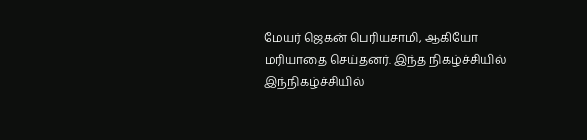மேயர் ஜெகன் பெரியசாமி, ஆகியோ மரியாதை செய்தனர். இந்த நிகழ்ச்சியில் இந்நிகழ்ச்சியில்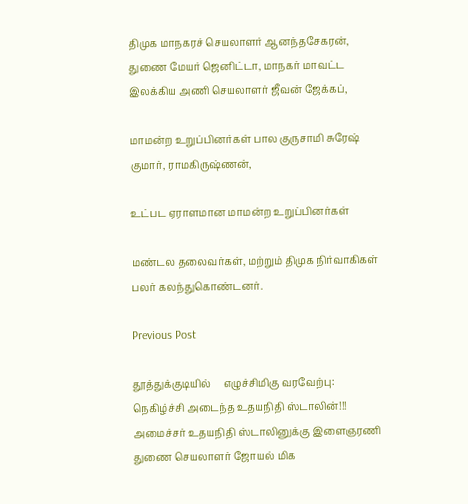திமுக மாநகரச் செயலாளர் ஆனந்தசேகரன், துணை மேயர் ஜெனிட்டா, மாநகர் மாவட்ட இலக்கிய அணி செயலாளர் ஜீவன் ஜேக்கப்,

மாமன்ற உறுப்பினர்கள் பால குருசாமி சுரேஷ் குமார், ராமகிருஷ்ணன்,

உட்பட ஏராளமான மாமன்ற உறுப்பினர்கள்

மண்டல தலைவர்கள், மற்றும் திமுக நிர்வாகிகள் பலர் கலந்துகொண்டனர்.

Previous Post

தூத்துக்குடியில்     எழுச்சிமிகு வரவேற்பு: நெகிழ்ச்சி அடைந்த உதயநிதி ஸ்டாலின்!!! அமைச்சர் உதயநிதி ஸ்டாலினுக்கு இளைஞரணி துணை செயலாளர் ஜோயல் மிக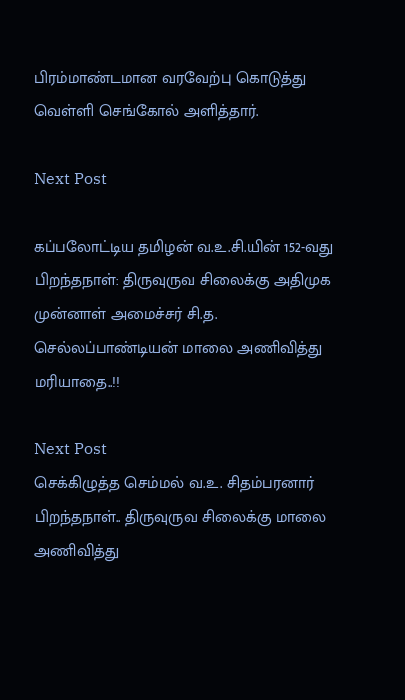பிரம்மாண்டமான வரவேற்பு கொடுத்து வெள்ளி செங்கோல் அளித்தார்.

Next Post

கப்பலோட்டிய தமிழன் வ.உ.சி.யின் 152-வது பிறந்தநாள்: திருவுருவ சிலைக்கு அதிமுக முன்னாள் அமைச்சர் சி.த. செல்லப்பாண்டியன் மாலை அணிவித்து மரியாதை..!!

Next Post
செக்கிழுத்த செம்மல் வ.உ. சிதம்பரனார் பிறந்தநாள்.. திருவுருவ சிலைக்கு மாலை அணிவித்து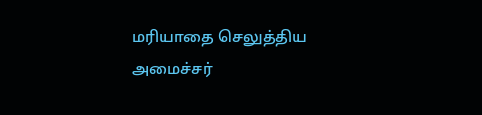மரியாதை செலுத்திய அமைச்சர்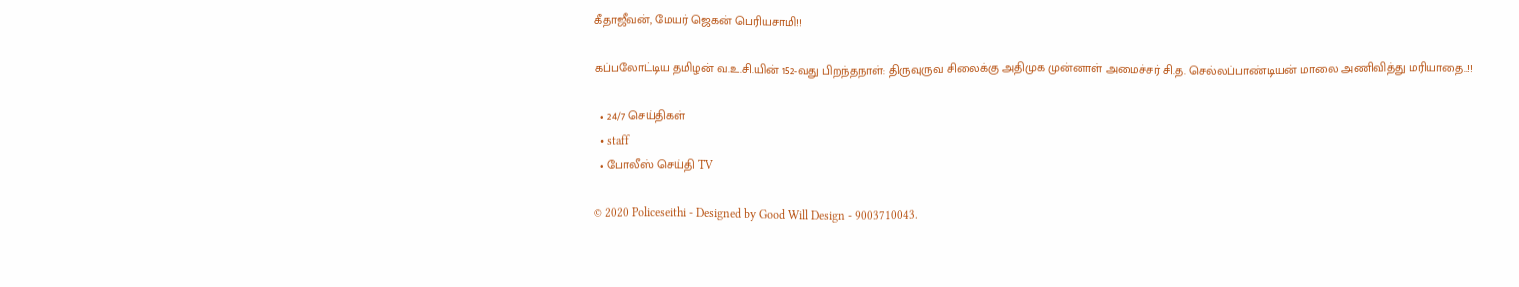கீதாஜீவன், மேயர் ஜெகன் பெரியசாமி!!

கப்பலோட்டிய தமிழன் வ.உ.சி.யின் 152-வது பிறந்தநாள்: திருவுருவ சிலைக்கு அதிமுக முன்னாள் அமைச்சர் சி.த. செல்லப்பாண்டியன் மாலை அணிவித்து மரியாதை..!!

  • 24/7 செய்திகள்
  • staff
  • போலீஸ் செய்தி TV

© 2020 Policeseithi - Designed by Good Will Design - 9003710043.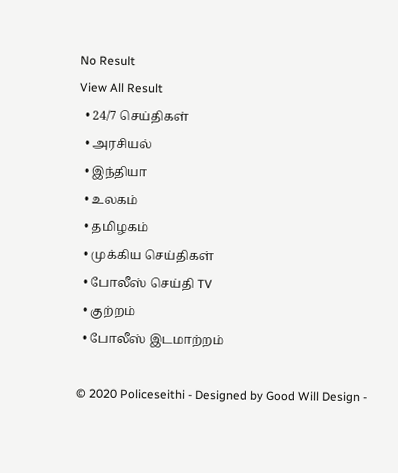No Result
View All Result
  • 24/7 செய்திகள்
  • அரசியல்
  • இந்தியா
  • உலகம்
  • தமிழகம்
  • முக்கிய செய்திகள்
  • போலீஸ் செய்தி TV
  • குற்றம்
  • போலீஸ் இடமாற்றம்

© 2020 Policeseithi - Designed by Good Will Design -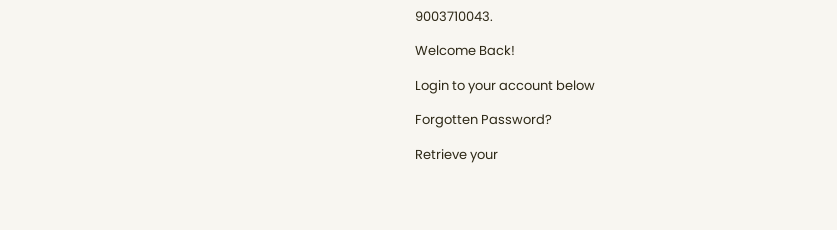9003710043.

Welcome Back!

Login to your account below

Forgotten Password?

Retrieve your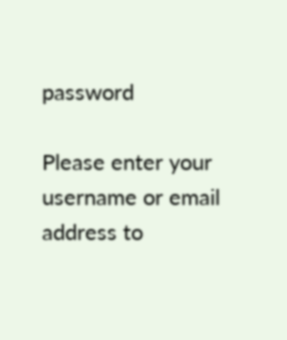password

Please enter your username or email address to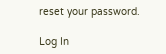reset your password.

Log In